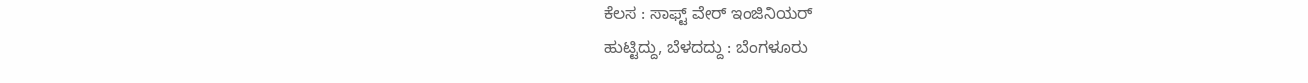ಕೆಲಸ : ಸಾಫ್ಟ್ ವೇರ್ ಇಂಜಿನಿಯರ್
ಹುಟ್ಟಿದ್ದು, ಬೆಳದದ್ದು : ಬೆಂಗಳೂರು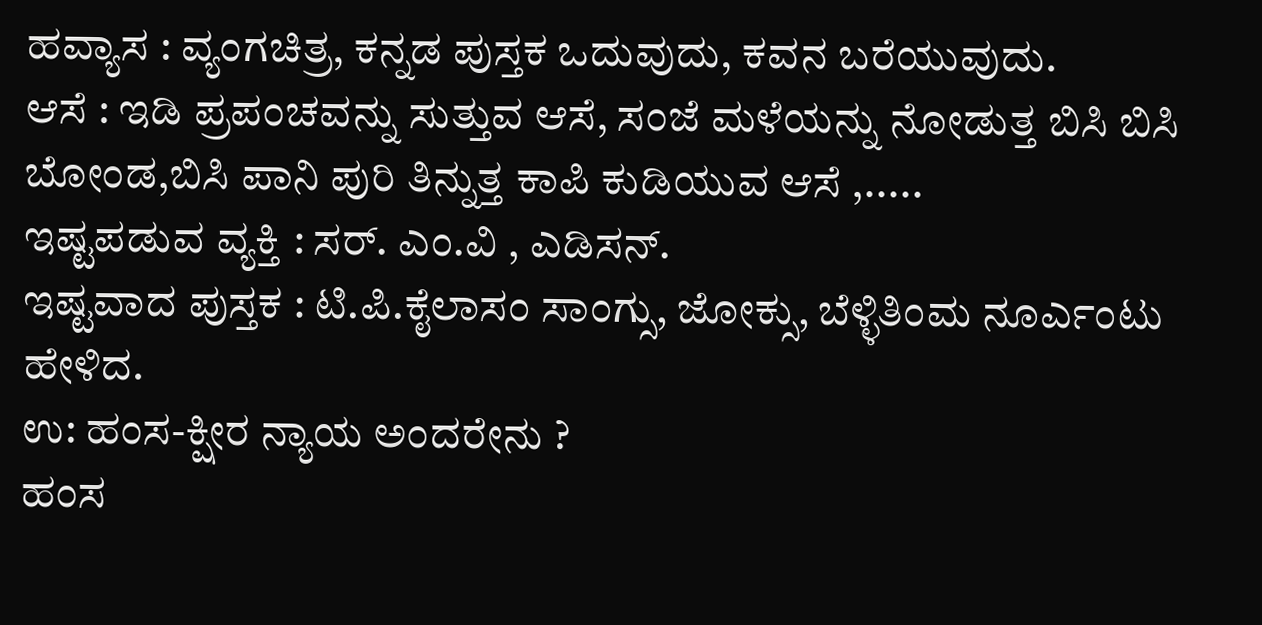ಹವ್ಯಾಸ : ವ್ಯಂಗಚಿತ್ರ, ಕನ್ನಡ ಪುಸ್ತಕ ಒದುವುದು, ಕವನ ಬರೆಯುವುದು.
ಆಸೆ : ಇಡಿ ಪ್ರಪಂಚವನ್ನು ಸುತ್ತುವ ಆಸೆ, ಸಂಜೆ ಮಳೆಯನ್ನು ನೋಡುತ್ತ ಬಿಸಿ ಬಿಸಿ ಬೋಂಡ,ಬಿಸಿ ಪಾನಿ ಪುರಿ ತಿನ್ನುತ್ತ ಕಾಪಿ ಕುಡಿಯುವ ಆಸೆ ,.....
ಇಷ್ಟಪಡುವ ವ್ಯಕ್ತಿ : ಸರ್. ಎಂ.ವಿ , ಎಡಿಸನ್.
ಇಷ್ಟವಾದ ಪುಸ್ತಕ : ಟಿ.ಪಿ.ಕೈಲಾಸಂ ಸಾಂಗ್ಸು, ಜೋಕ್ಸು, ಬೆಳ್ಳಿತಿಂಮ ನೂರ್ಎಂಟು ಹೇಳಿದ.
ಉ: ಹಂಸ-ಕ್ಷೀರ ನ್ಯಾಯ ಅಂದರೇನು ?
ಹಂಸ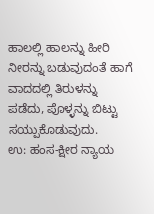ಹಾಲಲ್ಲಿ ಹಾಲನ್ನು ಹೀರಿ ನೀರನ್ನು ಬಡುವುದಂತೆ ಹಾಗೆ ವಾದದಲ್ಲಿ ತಿರುಳನ್ನು ಪಡೆದು, ಪೊಳ್ಳನ್ನು ಬಿಟ್ಟು ಸಯ್ಪುಕೊಡುವುದು.
ಉ: ಹಂಸ-ಕ್ಷೀರ ನ್ಯಾಯ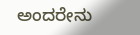ಅಂದರೇನು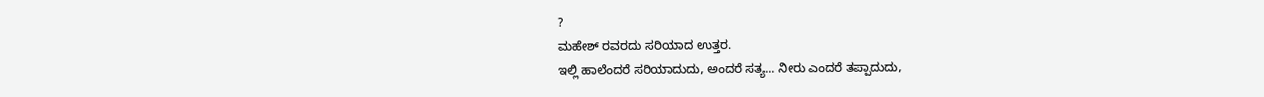?
ಮಹೇಶ್ ರವರದು ಸರಿಯಾದ ಉತ್ತರ.
ಇಲ್ಲಿ ಹಾಲೆಂದರೆ ಸರಿಯಾದುದು, ಅಂದರೆ ಸತ್ಯ... ನೀರು ಎಂದರೆ ತಪ್ಪಾದುದು,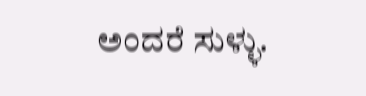ಅಂದರೆ ಸುಳ್ಳು.